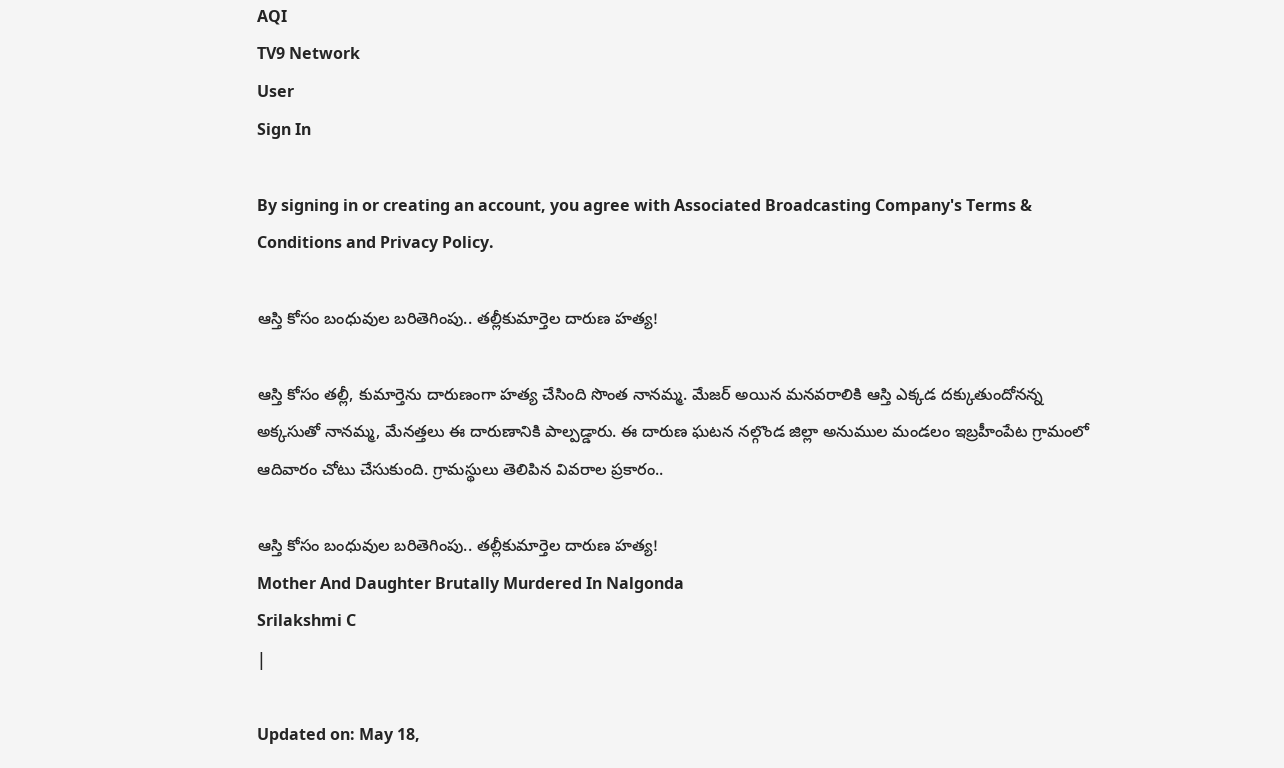AQI
TV9 Network
User
Sign In

By signing in or creating an account, you agree with Associated Broadcasting Company's Terms & Conditions and Privacy Policy.

ఆస్తి కోసం బంధువుల బరితెగింపు.. తల్లీకుమార్తెల దారుణ హత్య!

ఆస్తి కోసం తల్లీ, కుమార్తెను దారుణంగా హత్య చేసింది సొంత నానమ్మ. మేజర్ అయిన మనవరాలికి ఆస్తి ఎక్కడ దక్కుతుందోనన్న అక్కసుతో నానమ్మ, మేనత్తలు ఈ దారుణానికి పాల్పడ్డారు. ఈ దారుణ ఘటన నల్గొండ జిల్లా అనుముల మండలం ఇబ్రహీంపేట గ్రామంలో ఆదివారం చోటు చేసుకుంది. గ్రామస్థులు తెలిపిన వివరాల ప్రకారం..

ఆస్తి కోసం బంధువుల బరితెగింపు.. తల్లీకుమార్తెల దారుణ హత్య!
Mother And Daughter Brutally Murdered In Nalgonda
Srilakshmi C
|

Updated on: May 18,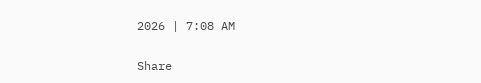2026 | 7:08 AM

Share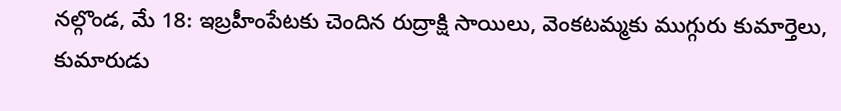నల్గొండ, మే 18: ఇబ్రహీంపేటకు చెందిన రుద్రాక్షి సాయిలు, వెంకటమ్మకు ముగ్గురు కుమార్తెలు, కుమారుడు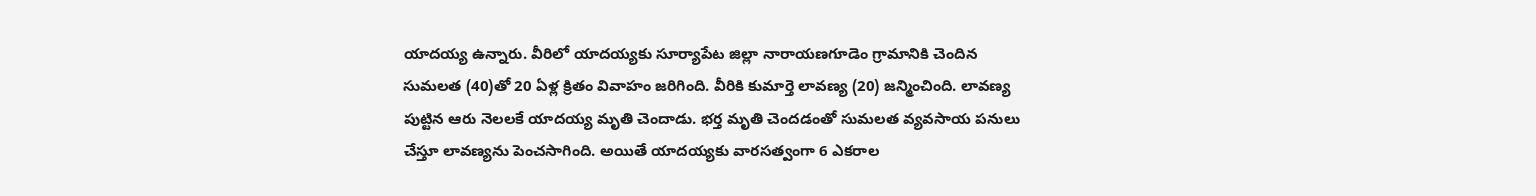యాదయ్య ఉన్నారు. వీరిలో యాదయ్యకు సూర్యాపేట జిల్లా నారాయణగూడెం గ్రామానికి చెందిన సుమలత (40)తో 20 ఏళ్ల క్రితం వివాహం జరిగింది. వీరికి కుమార్తె లావణ్య (20) జన్మించింది. లావణ్య పుట్టిన ఆరు నెలలకే యాదయ్య మృతి చెందాడు. భర్త మృతి చెందడంతో సుమలత వ్యవసాయ పనులు చేస్తూ లావణ్యను పెంచసాగింది. అయితే యాదయ్యకు వారసత్వంగా 6 ఎకరాల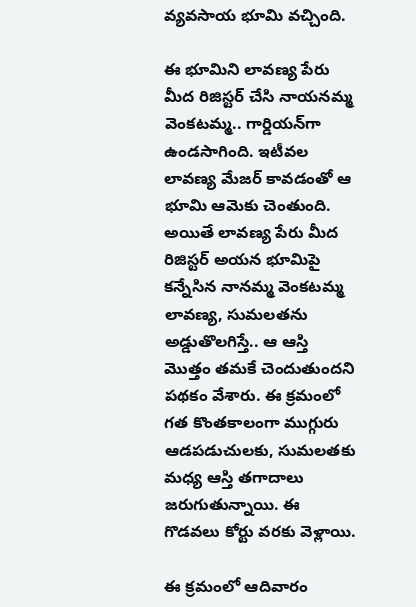వ్యవసాయ భూమి వచ్చింది.

ఈ భూమిని లావణ్య పేరు మీద రిజిస్టర్‌ చేసి నాయనమ్మ వెంకటమ్మ.. గార్డియన్‌గా ఉండసాగింది. ఇటీవల లావణ్య మేజర్‌ కావడంతో ఆ భూమి ఆమెకు చెంతుంది. అయితే లావణ్య పేరు మీద రిజిస్టర్‌ అయన భూమిపై కన్నేసిన నానమ్మ వెంకటమ్మ లావణ్య, సుమలతను అడ్డుతొలగిస్తే.. ఆ ఆస్తి మొత్తం తమకే చెందుతుందని పథకం వేశారు. ఈ క్రమంలో గత కొంతకాలంగా ముగ్గురు ఆడపడుచులకు, సుమలతకు మధ్య ఆస్తి తగాదాలు జరుగుతున్నాయి. ఈ గొడవలు కోర్టు వరకు వెళ్లాయి.

ఈ క్రమంలో ఆదివారం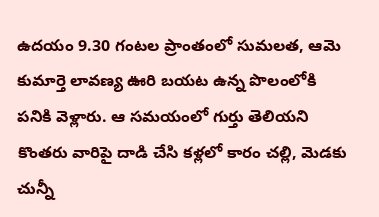ఉదయం 9.30 గంటల ప్రాంతంలో సుమలత, ఆమె కుమార్తె లావణ్య ఊరి బయట ఉన్న పొలంలోకి పనికి వెళ్లారు. ఆ సమయంలో గుర్తు తెలియని కొంతరు వారిపై దాడి చేసి కళ్లలో కారం చల్లి, మెడకు చున్నీ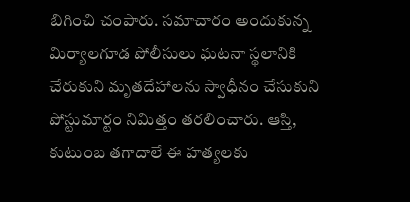బిగించి చంపారు. సమాచారం అందుకున్న మిర్యాలగూడ పోలీసులు ఘటనా స్థలానికి చేరుకుని మృతదేహాలను స్వాధీనం చేసుకుని పోస్టుమార్టం నిమిత్తం తరలించారు. ఆస్తి, కుటుంబ తగాదాలే ఈ హత్యలకు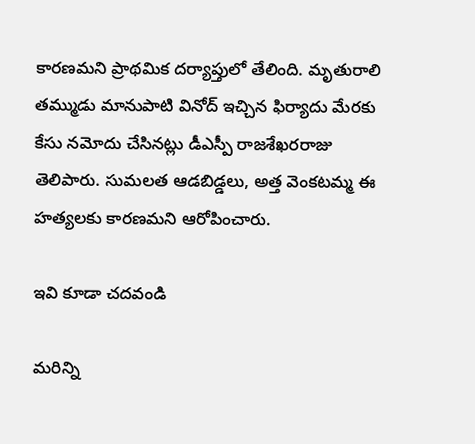కారణమని ప్రాథమిక దర్యాప్తులో తేలింది. మృతురాలి తమ్ముడు మానుపాటి వినోద్‌ ఇచ్చిన ఫిర్యాదు మేరకు కేసు నమోదు చేసినట్లు డీఎస్పీ రాజశేఖరరాజు తెలిపారు. సుమలత ఆడబిడ్డలు, అత్త వెంకటమ్మ ఈ హత్యలకు కారణమని ఆరోపించారు.

ఇవి కూడా చదవండి

మరిన్ని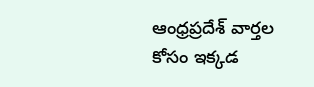ఆంధ్రప్రదేశ్‌ వార్తల కోసం ఇక్కడ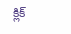క్లిక్‌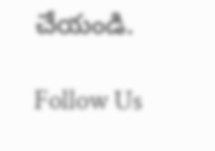చేయండి.

Follow Us